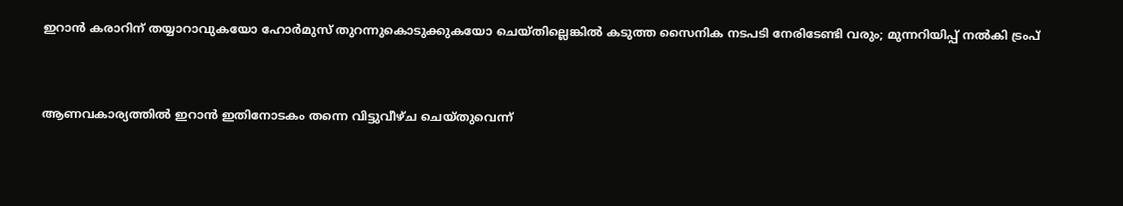ഇറാൻ കരാറിന് തയ്യാറാവുകയോ ഹോർമുസ് തുറന്നുകൊടുക്കുകയോ ചെയ്തില്ലെങ്കിൽ കടുത്ത സൈനിക നടപടി നേരിടേണ്ടി വരും; മുന്നറിയിപ്പ് നൽകി ട്രംപ്


ആണവകാര്യത്തിൽ ഇറാൻ ഇതിനോടകം തന്നെ വിട്ടുവീഴ്ച ചെയ്തുവെന്ന്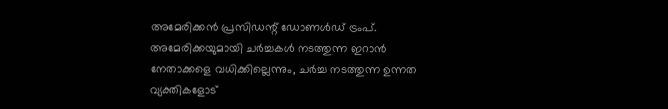അമേരിക്കൻ പ്രസിഡന്റ് ഡോണൾഡ് ട്രംപ്. അമേരിക്കയുമായി ചർച്ചകൾ നടത്തുന്ന ഇറാൻ നേതാക്കളെ വധിക്കില്ലെന്നും, ചർച്ച നടത്തുന്ന ഉന്നത വ്യക്തികളോട്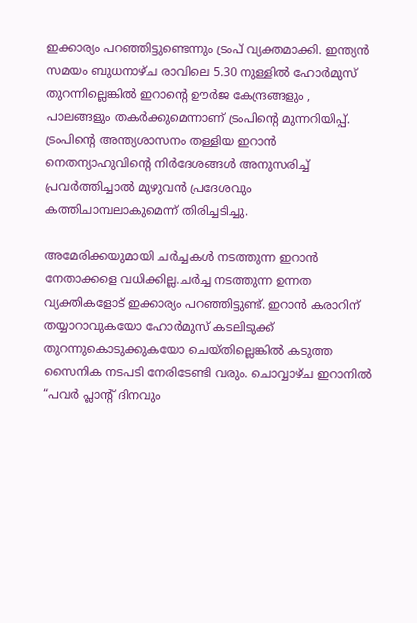ഇക്കാര്യം പറഞ്ഞിട്ടുണ്ടെന്നും ട്രംപ് വ്യക്തമാക്കി. ഇന്ത്യൻ സമയം ബുധനാഴ്ച രാവിലെ 5.30 നുള്ളിൽ ഹോർമുസ് തുറന്നില്ലെങ്കിൽ ഇറാന്റെ ഊർജ കേന്ദ്രങ്ങളും , പാലങ്ങളും തകർക്കുമെന്നാണ് ട്രംപിന്റെ മുന്നറിയിപ്പ്. ട്രംപിന്റെ അന്ത്യശാസനം തള്ളിയ ഇറാൻ നെതന്യാഹുവിന്റെ നിർദേശങ്ങൾ അനുസരിച്ച് പ്രവർത്തിച്ചാൽ മുഴുവൻ പ്രദേശവും കത്തിചാമ്പലാകുമെന്ന് തിരിച്ചടിച്ചു.

അമേരിക്കയുമായി ചർച്ചകൾ നടത്തുന്ന ഇറാൻ നേതാക്കളെ വധിക്കില്ല.ചർച്ച നടത്തുന്ന ഉന്നത വ്യക്തികളോട് ഇക്കാര്യം പറഞ്ഞിട്ടുണ്ട്. ഇറാൻ കരാറിന് തയ്യാറാവുകയോ ഹോർമുസ് കടലിടുക്ക് തുറന്നുകൊടുക്കുകയോ ചെയ്തില്ലെങ്കിൽ കടുത്ത സൈനിക നടപടി നേരിടേണ്ടി വരും. ചൊവ്വാഴ്ച ഇറാനിൽ “പവർ പ്ലാന്റ് ദിനവും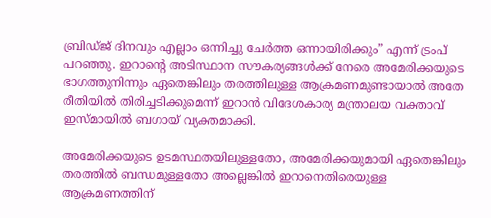ബ്രിഡ്ജ് ദിനവും എല്ലാം ഒന്നിച്ചു ചേർത്ത ഒന്നായിരിക്കും” എന്ന് ട്രംപ് പറഞ്ഞു. ഇറാന്റെ അടിസ്ഥാന സൗകര്യങ്ങൾക്ക് നേരെ അമേരിക്കയുടെ ഭാഗത്തുനിന്നും ഏതെങ്കിലും തരത്തിലുള്ള ആക്രമണമുണ്ടായാൽ അതേ രീതിയിൽ തിരിച്ചടിക്കുമെന്ന് ഇറാൻ വിദേശകാര്യ മന്ത്രാലയ വക്താവ് ഇസ്മായിൽ ബഗായ് വ്യക്തമാക്കി.

അമേരിക്കയുടെ ഉടമസ്ഥതയിലുള്ളതോ, അമേരിക്കയുമായി ഏതെങ്കിലും തരത്തിൽ ബന്ധമുള്ളതോ അല്ലെങ്കിൽ ഇറാനെതിരെയുള്ള ആക്രമണത്തിന്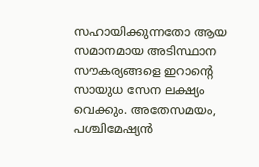സഹായിക്കുന്നതോ ആയ സമാനമായ അടിസ്ഥാന സൗകര്യങ്ങളെ ഇറാന്റെ സായുധ സേന ലക്ഷ്യം വെക്കും. അതേസമയം, പശ്ചിമേഷ്യൻ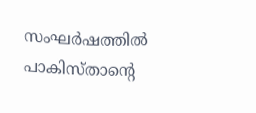സംഘർഷത്തിൽ പാകിസ്താന്റെ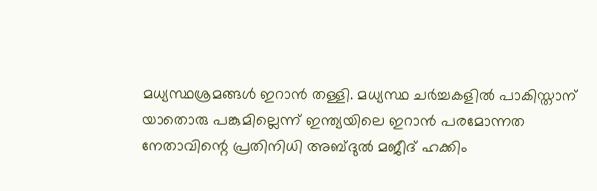മധ്യസ്ഥശ്രമങ്ങൾ ഇറാൻ തള്ളി. മധ്യസ്ഥ ചർച്ചകളിൽ പാകിസ്താന് യാതൊരു പങ്കുമില്ലെന്ന് ഇന്ത്യയിലെ ഇറാൻ പരമോന്നത നേതാവിന്റെ പ്രതിനിധി അബ്ദുൽ മജീദ് ഹക്കിം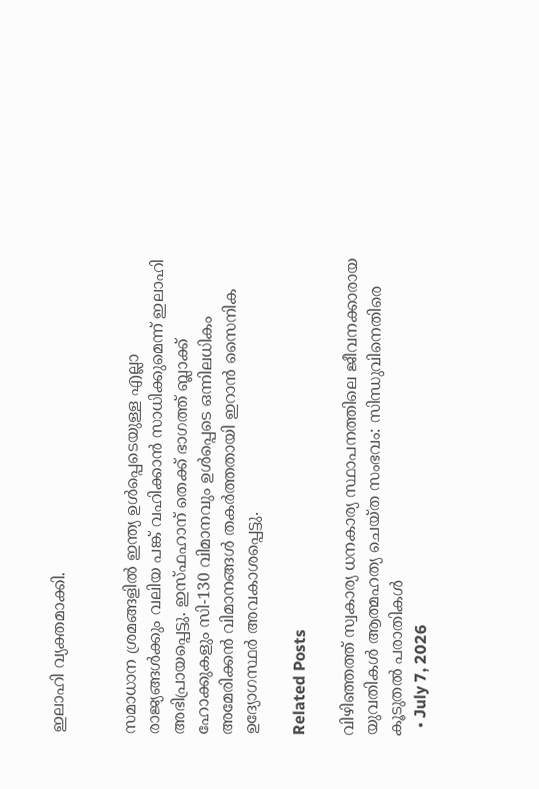ഇലാഹി വ്യക്തമാക്കി.


സമാധാന ശ്രമങ്ങളിൽ ഇന്ത്യ ഉൾപ്പെടെയുള്ള എല്ലാ രാജ്യങ്ങൾക്കും വലിയ പങ്ക് വഹിക്കാൻ സാധിക്കുമെന്ന് ഇലാഹി അഭിപ്രായപ്പെട്ടു. ഇസ്ഫഹാന് തെക്ക് ഭാഗത്ത് ബ്ലാക്ക് ഹോക്കുകളും സി-130 വിമാനവും ഉൾപ്പെടെ ഒന്നിലധികം അമേരിക്കൻ വിമാനങ്ങൾ തകർത്തതായി ഇറാൻ സൈനിക ഉദ്യോഗസ്ഥർ അവകാശപ്പെട്ടു.

Related Posts

വിഴിഞ്ഞത്ത് സ്വകാര്യ ധനകാര്യ സ്ഥാപനത്തിലെ ജീവനക്കാരായ യുവതികള്‍ ആത്മഹത്യ ചെയ്ത സംഭവം: സിന്ധുവിനെതിരെ കൂടുതല്‍ പരാതികള്‍
  • July 7, 2026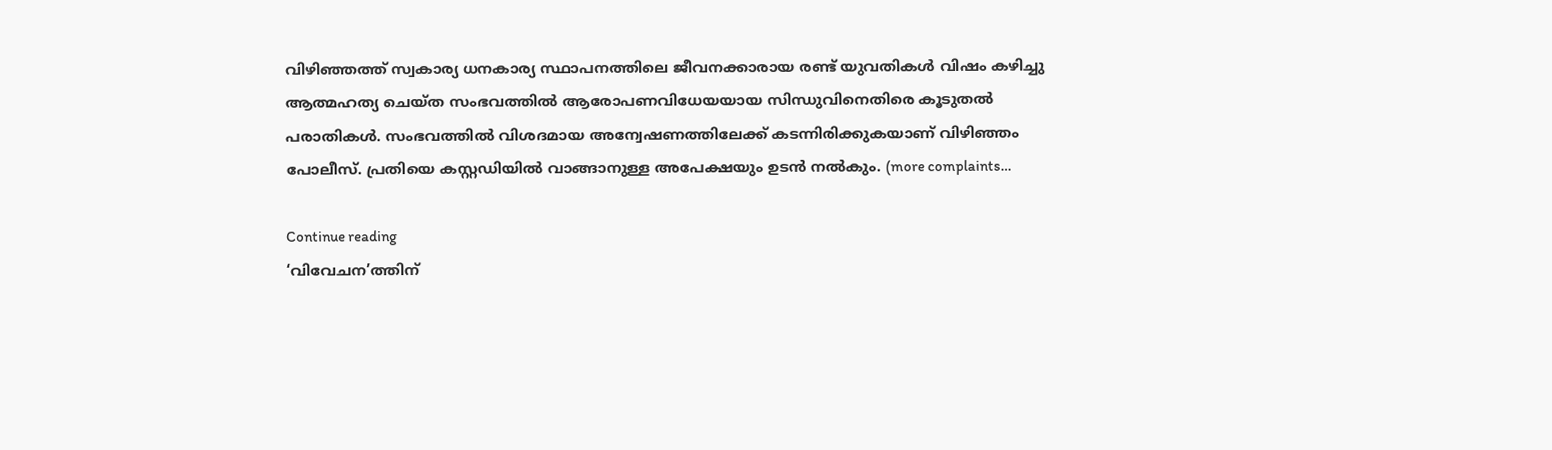വിഴിഞ്ഞത്ത് സ്വകാര്യ ധനകാര്യ സ്ഥാപനത്തിലെ ജീവനക്കാരായ രണ്ട് യുവതികള്‍ വിഷം കഴിച്ചു ആത്മഹത്യ ചെയ്ത സംഭവത്തില്‍ ആരോപണവിധേയയായ സിന്ധുവിനെതിരെ കൂടുതല്‍ പരാതികള്‍. സംഭവത്തില്‍ വിശദമായ അന്വേഷണത്തിലേക്ക് കടന്നിരിക്കുകയാണ് വിഴിഞ്ഞം പോലീസ്. പ്രതിയെ കസ്റ്റഡിയില്‍ വാങ്ങാനുള്ള അപേക്ഷയും ഉടന്‍ നല്‍കും. (more complaints…

Continue reading
‘വിവേചന’ത്തിന്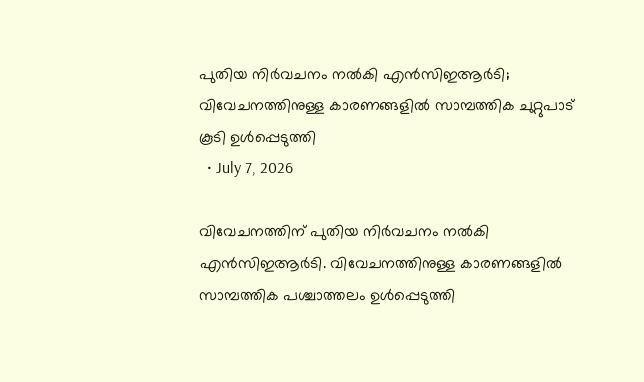പുതിയ നിര്‍വചനം നല്‍കി എന്‍സിഇആര്‍ടി; വിവേചനത്തിനുള്ള കാരണങ്ങളില്‍ സാമ്പത്തിക ചുറ്റുപാട് കൂടി ഉള്‍പ്പെടുത്തി
  • July 7, 2026

വിവേചനത്തിന് പുതിയ നിര്‍വചനം നല്‍കി എന്‍സിഇആര്‍ടി. വിവേചനത്തിനുള്ള കാരണങ്ങളില്‍ സാമ്പത്തിക പശ്ചാത്തലം ഉള്‍പ്പെടുത്തി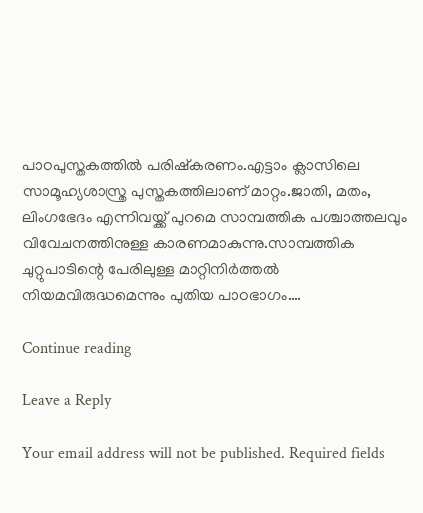പാഠപുസ്തകത്തില്‍ പരിഷ്‌കരണം.എട്ടാം ക്ലാസിലെ സാമൂഹ്യശാസ്ത്ര പുസ്തകത്തിലാണ് മാറ്റം.ജാതി, മതം, ലിംഗഭേദം എന്നിവയ്ക്ക് പുറമെ സാമ്പത്തിക പശ്ചാത്തലവും വിവേചനത്തിനുള്ള കാരണമാകുന്നു.സാമ്പത്തിക ചുറ്റുപാടിന്റെ പേരിലുള്ള മാറ്റിനിര്‍ത്തല്‍ നിയമവിരുദ്ധമെന്നും പുതിയ പാഠഭാഗം.…

Continue reading

Leave a Reply

Your email address will not be published. Required fields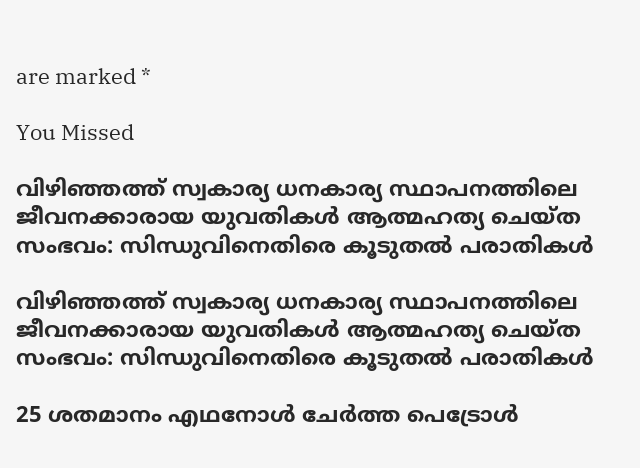are marked *

You Missed

വിഴിഞ്ഞത്ത് സ്വകാര്യ ധനകാര്യ സ്ഥാപനത്തിലെ ജീവനക്കാരായ യുവതികള്‍ ആത്മഹത്യ ചെയ്ത സംഭവം: സിന്ധുവിനെതിരെ കൂടുതല്‍ പരാതികള്‍

വിഴിഞ്ഞത്ത് സ്വകാര്യ ധനകാര്യ സ്ഥാപനത്തിലെ ജീവനക്കാരായ യുവതികള്‍ ആത്മഹത്യ ചെയ്ത സംഭവം: സിന്ധുവിനെതിരെ കൂടുതല്‍ പരാതികള്‍

25 ശതമാനം എഥനോള്‍ ചേര്‍ത്ത പെട്രോള്‍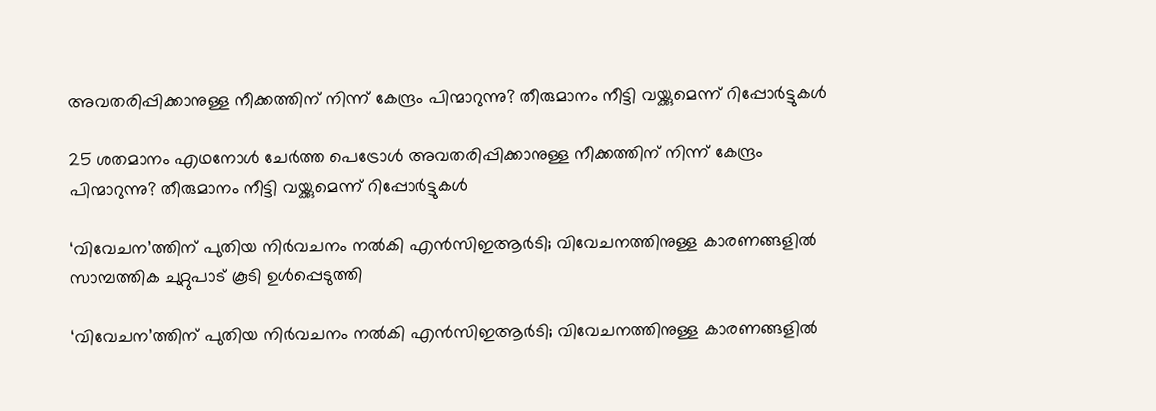അവതരിപ്പിക്കാനുള്ള നീക്കത്തിന് നിന്ന് കേന്ദ്രം പിന്മാറുന്നു? തീരുമാനം നീട്ടി വയ്ക്കുമെന്ന് റിപ്പോര്‍ട്ടുകള്‍

25 ശതമാനം എഥനോള്‍ ചേര്‍ത്ത പെട്രോള്‍ അവതരിപ്പിക്കാനുള്ള നീക്കത്തിന് നിന്ന് കേന്ദ്രം പിന്മാറുന്നു? തീരുമാനം നീട്ടി വയ്ക്കുമെന്ന് റിപ്പോര്‍ട്ടുകള്‍

‘വിവേചന’ത്തിന് പുതിയ നിര്‍വചനം നല്‍കി എന്‍സിഇആര്‍ടി; വിവേചനത്തിനുള്ള കാരണങ്ങളില്‍ സാമ്പത്തിക ചുറ്റുപാട് കൂടി ഉള്‍പ്പെടുത്തി

‘വിവേചന’ത്തിന് പുതിയ നിര്‍വചനം നല്‍കി എന്‍സിഇആര്‍ടി; വിവേചനത്തിനുള്ള കാരണങ്ങളില്‍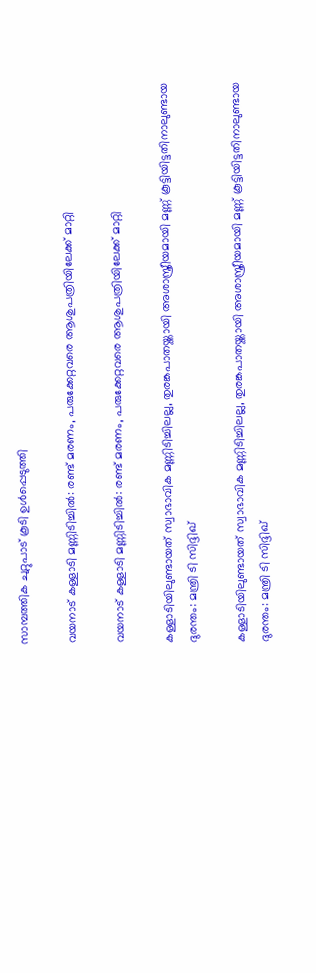സാമ്പത്തിക ചുറ്റുപാട് കൂടി ഉള്‍പ്പെടുത്തി

വയനാട് കള്ളാടി മണ്ണിടിച്ചിൽ: രണ്ട് മരണം, പരുക്കേറ്റവരെ ആശുപത്രിയിലേക്ക് മാറ്റി

വയനാട് കള്ളാടി മണ്ണിടിച്ചിൽ: രണ്ട് മരണം, പരുക്കേറ്റവരെ ആശുപത്രിയിലേക്ക് മാറ്റി

കള്ളാടിയിലുണ്ടായത് സ്വാഭാവിക മണ്ണിടിച്ചിലല്ല, തുരങ്കപാതയ്ക്കായി അശാസ്ത്രീയമായി മണ്ണ് കൂട്ടിയിട്ടതിനാലുണ്ടായ ദുരന്തം: മന്ത്രി ടി സിദ്ദിഖ്

കള്ളാടിയിലുണ്ടായത് സ്വാഭാവിക മണ്ണിടിച്ചിലല്ല, തുരങ്കപാതയ്ക്കായി അശാസ്ത്രീയമായി മണ്ണ് കൂട്ടിയിട്ടതിനാലുണ്ടായ ദുരന്തം: മന്ത്രി ടി സിദ്ദിഖ്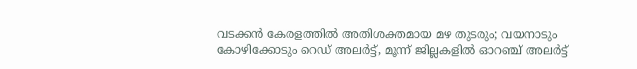വടക്കൻ കേരളത്തിൽ അതിശക്തമായ മഴ തുടരും; വയനാടും കോഴിക്കോടും റെഡ് അലർട്ട്, മൂന്ന് ജില്ലകളിൽ ഓറഞ്ച് അലർട്ട്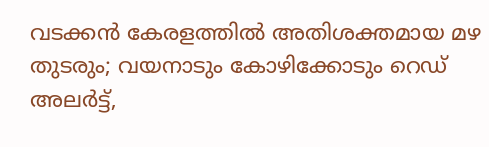വടക്കൻ കേരളത്തിൽ അതിശക്തമായ മഴ തുടരും; വയനാടും കോഴിക്കോടും റെഡ് അലർട്ട്,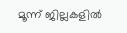മൂന്ന് ജില്ലകളിൽ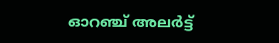ഓറഞ്ച് അലർട്ട്